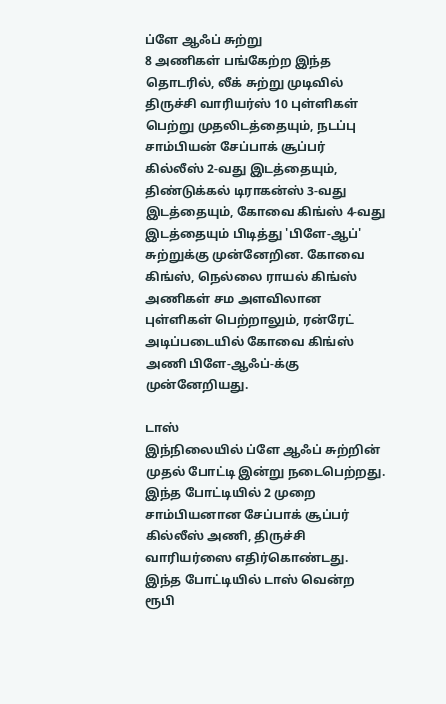ப்ளே ஆஃப் சுற்று
8 அணிகள் பங்கேற்ற இந்த தொடரில், லீக் சுற்று முடிவில் திருச்சி வாரியர்ஸ் 10 புள்ளிகள் பெற்று முதலிடத்தையும், நடப்பு சாம்பியன் சேப்பாக் சூப்பர் கில்லீஸ் 2-வது இடத்தையும், திண்டுக்கல் டிராகன்ஸ் 3-வது இடத்தையும், கோவை கிங்ஸ் 4-வது இடத்தையும் பிடித்து 'பிளே-ஆப்' சுற்றுக்கு முன்னேறின. கோவை கிங்ஸ், நெல்லை ராயல் கிங்ஸ் அணிகள் சம அளவிலான புள்ளிகள் பெற்றாலும், ரன்ரேட் அடிப்படையில் கோவை கிங்ஸ் அணி பிளே-ஆஃப்-க்கு முன்னேறியது.

டாஸ்
இந்நிலையில் ப்ளே ஆஃப் சுற்றின் முதல் போட்டி இன்று நடைபெற்றது. இந்த போட்டியில் 2 முறை சாம்பியனான சேப்பாக் சூப்பர் கில்லீஸ் அணி, திருச்சி வாரியர்ஸை எதிர்கொண்டது. இந்த போட்டியில் டாஸ் வென்ற ரூபி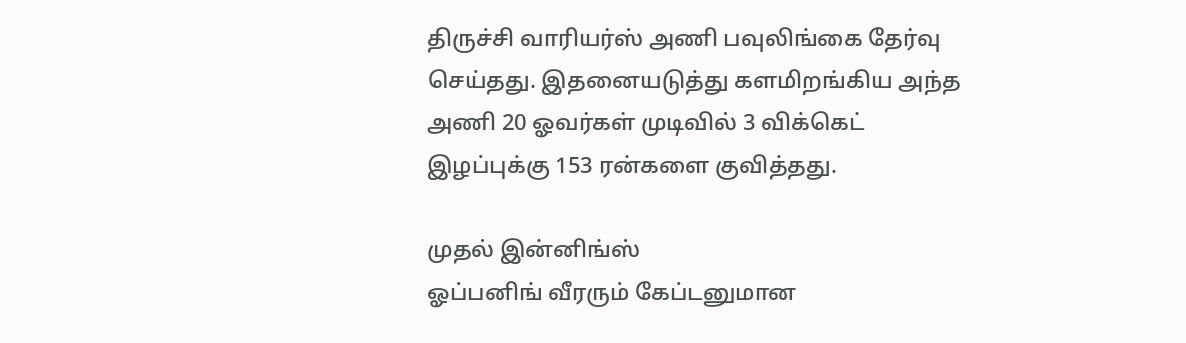திருச்சி வாரியர்ஸ் அணி பவுலிங்கை தேர்வு செய்தது. இதனையடுத்து களமிறங்கிய அந்த அணி 20 ஓவர்கள் முடிவில் 3 விக்கெட் இழப்புக்கு 153 ரன்களை குவித்தது.

முதல் இன்னிங்ஸ்
ஓப்பனிங் வீரரும் கேப்டனுமான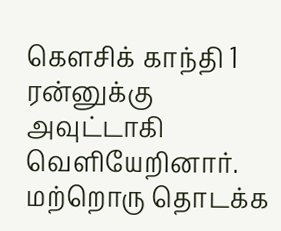கௌசிக் காந்தி 1 ரன்னுக்கு அவுட்டாகி வெளியேறினார். மற்றொரு தொடக்க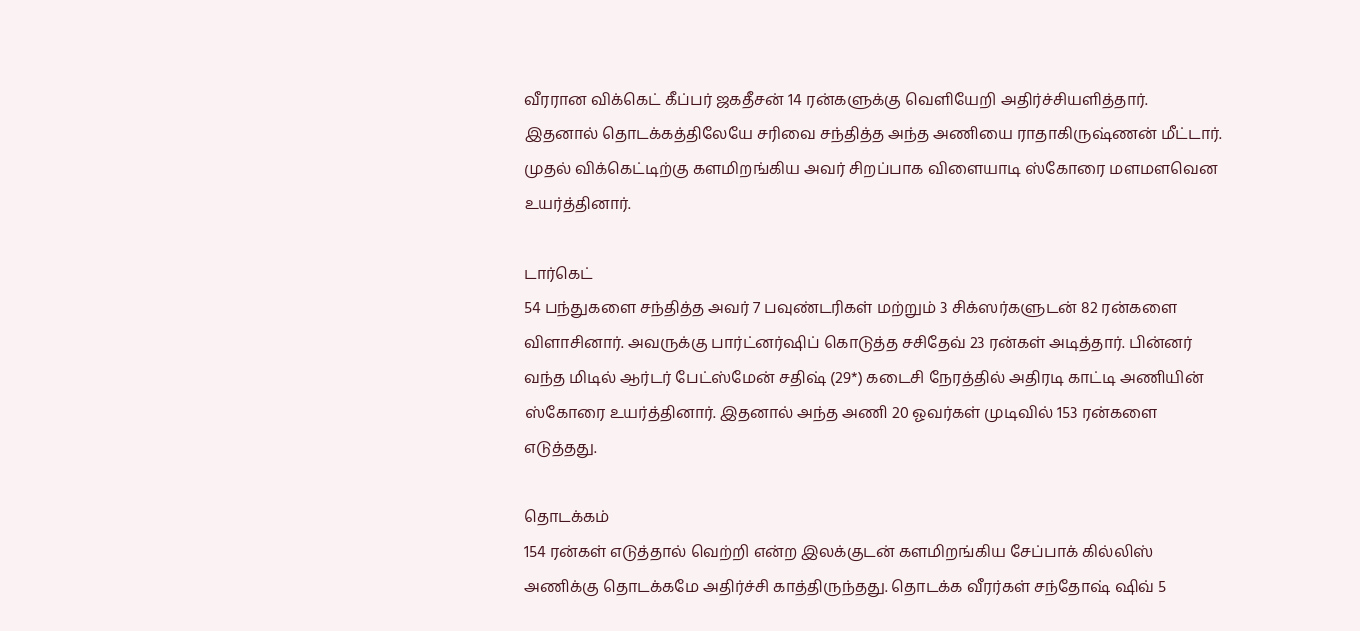வீரரான விக்கெட் கீப்பர் ஜகதீசன் 14 ரன்களுக்கு வெளியேறி அதிர்ச்சியளித்தார். இதனால் தொடக்கத்திலேயே சரிவை சந்தித்த அந்த அணியை ராதாகிருஷ்ணன் மீட்டார். முதல் விக்கெட்டிற்கு களமிறங்கிய அவர் சிறப்பாக விளையாடி ஸ்கோரை மளமளவென உயர்த்தினார்.

டார்கெட்
54 பந்துகளை சந்தித்த அவர் 7 பவுண்டரிகள் மற்றும் 3 சிக்ஸர்களுடன் 82 ரன்களை விளாசினார். அவருக்கு பார்ட்னர்ஷிப் கொடுத்த சசிதேவ் 23 ரன்கள் அடித்தார். பின்னர் வந்த மிடில் ஆர்டர் பேட்ஸ்மேன் சதிஷ் (29*) கடைசி நேரத்தில் அதிரடி காட்டி அணியின் ஸ்கோரை உயர்த்தினார். இதனால் அந்த அணி 20 ஓவர்கள் முடிவில் 153 ரன்களை எடுத்தது.

தொடக்கம்
154 ரன்கள் எடுத்தால் வெற்றி என்ற இலக்குடன் களமிறங்கிய சேப்பாக் கில்லிஸ் அணிக்கு தொடக்கமே அதிர்ச்சி காத்திருந்தது. தொடக்க வீரர்கள் சந்தோஷ் ஷிவ் 5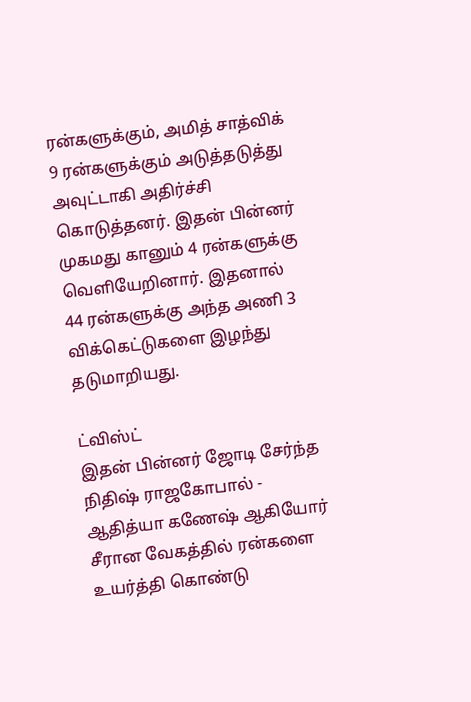ரன்களுக்கும், அமித் சாத்விக் 9 ரன்களுக்கும் அடுத்தடுத்து அவுட்டாகி அதிர்ச்சி கொடுத்தனர். இதன் பின்னர் முகமது கானும் 4 ரன்களுக்கு வெளியேறினார். இதனால் 44 ரன்களுக்கு அந்த அணி 3 விக்கெட்டுகளை இழந்து தடுமாறியது.

ட்விஸ்ட்
இதன் பின்னர் ஜோடி சேர்ந்த நிதிஷ் ராஜகோபால் - ஆதித்யா கணேஷ் ஆகியோர் சீரான வேகத்தில் ரன்களை உயர்த்தி கொண்டு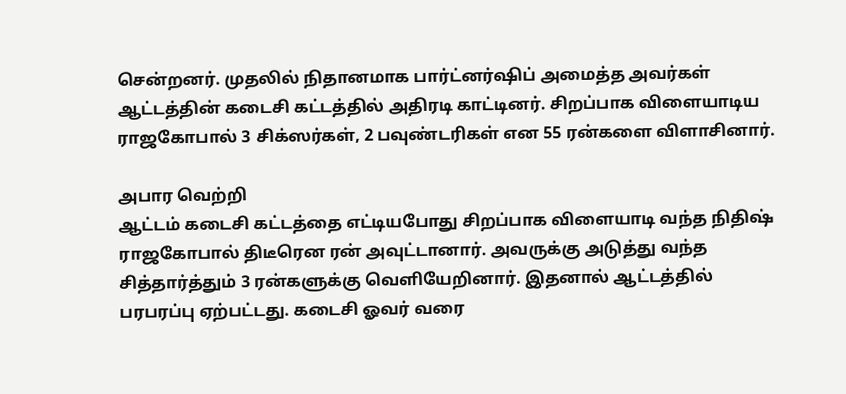சென்றனர். முதலில் நிதானமாக பார்ட்னர்ஷிப் அமைத்த அவர்கள் ஆட்டத்தின் கடைசி கட்டத்தில் அதிரடி காட்டினர். சிறப்பாக விளையாடிய ராஜகோபால் 3 சிக்ஸர்கள், 2 பவுண்டரிகள் என 55 ரன்களை விளாசினார்.

அபார வெற்றி
ஆட்டம் கடைசி கட்டத்தை எட்டியபோது சிறப்பாக விளையாடி வந்த நிதிஷ் ராஜகோபால் திடீரென ரன் அவுட்டானார். அவருக்கு அடுத்து வந்த சித்தார்த்தும் 3 ரன்களுக்கு வெளியேறினார். இதனால் ஆட்டத்தில் பரபரப்பு ஏற்பட்டது. கடைசி ஓவர் வரை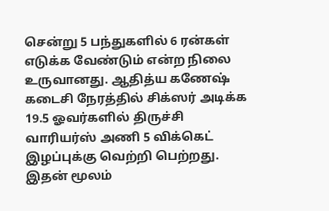சென்று 5 பந்துகளில் 6 ரன்கள் எடுக்க வேண்டும் என்ற நிலை உருவானது. ஆதித்ய கணேஷ் கடைசி நேரத்தில் சிக்ஸர் அடிக்க 19.5 ஓவர்களில் திருச்சி வாரியர்ஸ் அணி 5 விக்கெட் இழப்புக்கு வெற்றி பெற்றது. இதன் மூலம்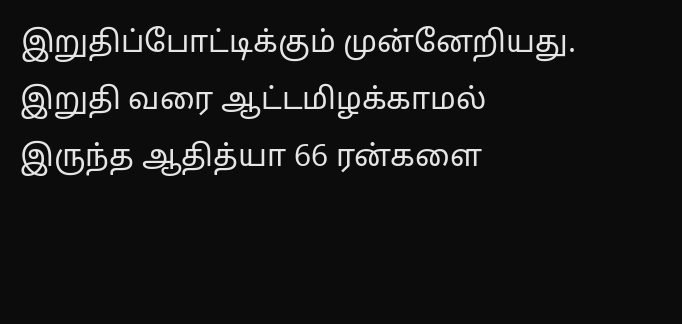இறுதிப்போட்டிக்கும் முன்னேறியது. இறுதி வரை ஆட்டமிழக்காமல் இருந்த ஆதித்யா 66 ரன்களை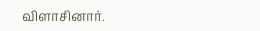விளாசினார்.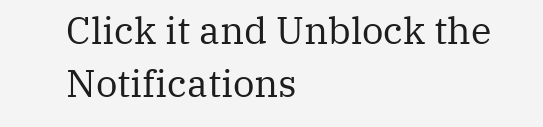Click it and Unblock the Notifications